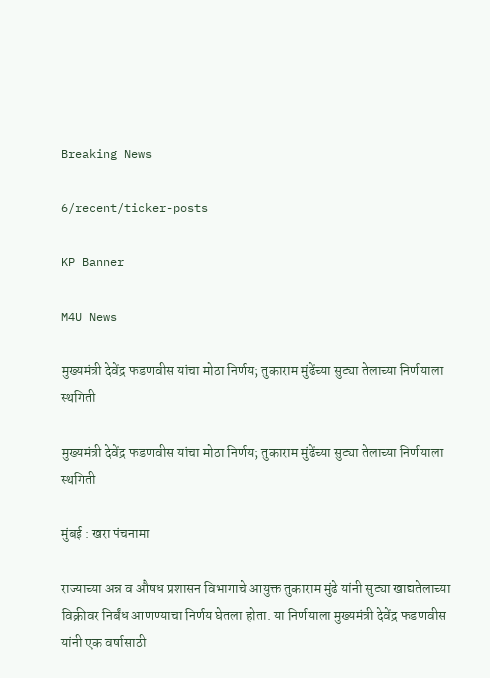Breaking News

6/recent/ticker-posts

KP Banner

M4U News

मुख्यमंत्री देवेंद्र फडणवीस यांचा मोठा निर्णय; तुकाराम मुंढेंच्या सुट्या तेलाच्या निर्णयाला स्थगिती

मुख्यमंत्री देवेंद्र फडणवीस यांचा मोठा निर्णय; तुकाराम मुंढेंच्या सुट्या तेलाच्या निर्णयाला स्थगिती

मुंबई : खरा पंचनामा

राज्याच्या अन्न व औषध प्रशासन विभागाचे आयुक्त तुकाराम मुंढे यांनी सुट्या खाद्यतेलाच्या विक्रीवर निर्बंध आणण्याचा निर्णय घेतला होता. या निर्णयाला मुख्यमंत्री देवेंद्र फडणवीस यांनी एक वर्षासाठी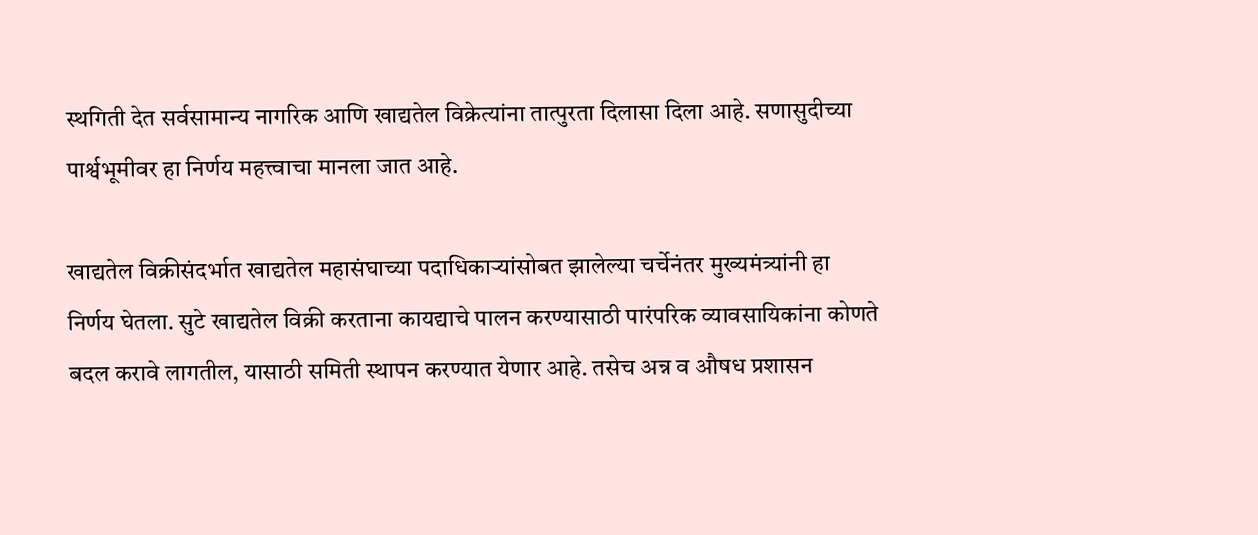स्थगिती देत सर्वसामान्य नागरिक आणि खाद्यतेल विक्रेत्यांना तात्पुरता दिलासा दिला आहे. सणासुदीच्या पार्श्वभूमीवर हा निर्णय महत्त्वाचा मानला जात आहे.

खाद्यतेल विक्रीसंदर्भात खाद्यतेल महासंघाच्या पदाधिकाऱ्यांसोबत झालेल्या चर्चेनंतर मुख्यमंत्र्यांनी हा निर्णय घेतला. सुटे खाद्यतेल विक्री करताना कायद्याचे पालन करण्यासाठी पारंपरिक व्यावसायिकांना कोणते बदल करावे लागतील, यासाठी समिती स्थापन करण्यात येणार आहे. तसेच अन्न व औषध प्रशासन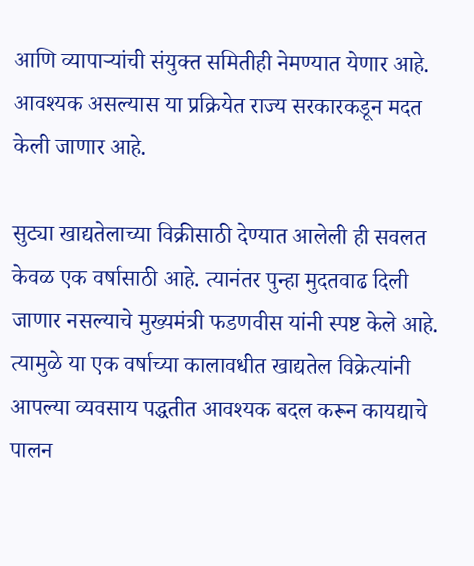आणि व्यापाऱ्यांची संयुक्त समितीही नेमण्यात येणार आहे. आवश्यक असल्यास या प्रक्रियेत राज्य सरकारकडून मदत केली जाणार आहे.

सुट्या खाद्यतेलाच्या विक्रीसाठी देण्यात आलेली ही सवलत केवळ एक वर्षासाठी आहे. त्यानंतर पुन्हा मुदतवाढ दिली जाणार नसल्याचे मुख्यमंत्री फडणवीस यांनी स्पष्ट केले आहे. त्यामुळे या एक वर्षाच्या कालावधीत खाद्यतेल विक्रेत्यांनी आपल्या व्यवसाय पद्धतीत आवश्यक बदल करून कायद्याचे पालन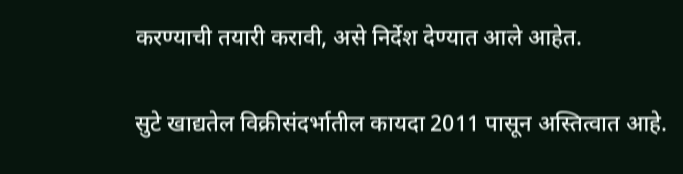करण्याची तयारी करावी, असे निर्देश देण्यात आले आहेत.

सुटे खाद्यतेल विक्रीसंदर्भातील कायदा 2011 पासून अस्तित्वात आहे.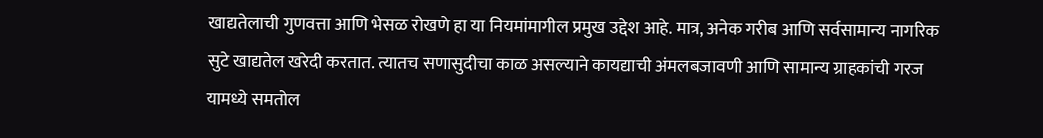खाद्यतेलाची गुणवत्ता आणि भेसळ रोखणे हा या नियमांमागील प्रमुख उद्देश आहे. मात्र, अनेक गरीब आणि सर्वसामान्य नागरिक सुटे खाद्यतेल खरेदी करतात. त्यातच सणासुदीचा काळ असल्याने कायद्याची अंमलबजावणी आणि सामान्य ग्राहकांची गरज यामध्ये समतोल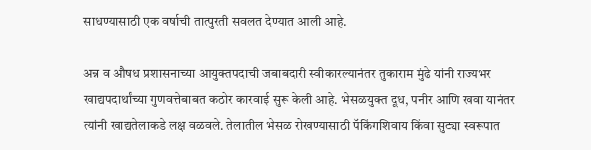साधण्यासाठी एक वर्षाची तात्पुरती सवलत देण्यात आली आहे.

अन्न व औषध प्रशासनाच्या आयुक्तपदाची जबाबदारी स्वीकारल्यानंतर तुकाराम मुंढे यांनी राज्यभर खाद्यपदार्थांच्या गुणवत्तेबाबत कठोर कारवाई सुरू केली आहे. भेसळयुक्त दूध, पनीर आणि खवा यानंतर त्यांनी खाद्यतेलाकडे लक्ष वळवले. तेलातील भेसळ रोखण्यासाठी पॅकिंगशिवाय किंवा सुट्या स्वरूपात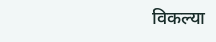विकल्या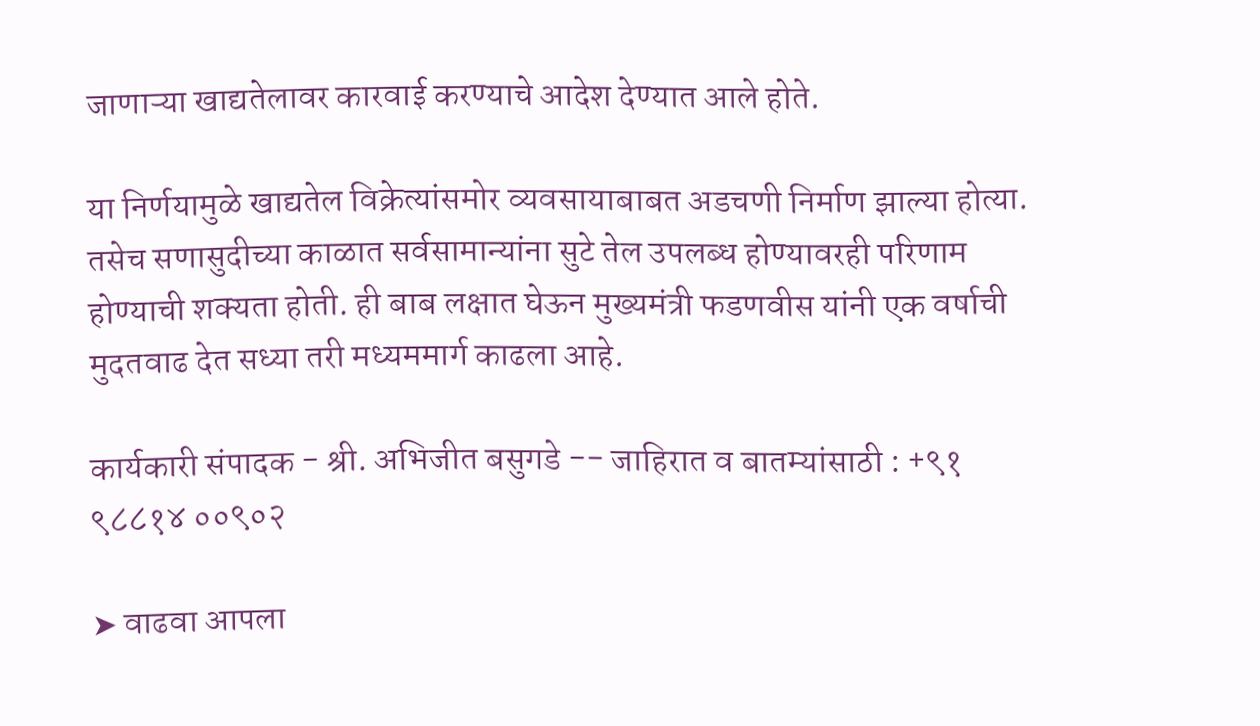जाणाऱ्या खाद्यतेलावर कारवाई करण्याचे आदेश देण्यात आले होते.

या निर्णयामुळे खाद्यतेल विक्रेत्यांसमोर व्यवसायाबाबत अडचणी निर्माण झाल्या होत्या. तसेच सणासुदीच्या काळात सर्वसामान्यांना सुटे तेल उपलब्ध होण्यावरही परिणाम होण्याची शक्यता होती. ही बाब लक्षात घेऊन मुख्यमंत्री फडणवीस यांनी एक वर्षाची मुदतवाढ देत सध्या तरी मध्यममार्ग काढला आहे.

कार्यकारी संपादक - श्री. अभिजीत बसुगडे -- जाहिरात व बातम्यांसाठी : +९१ ९८८१४ ००९०२

➤ वाढवा आपला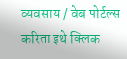व्यवसाय / वेब पोर्टल्स करिता इथे क्लिक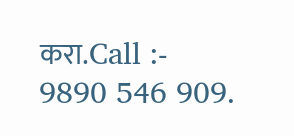करा.Call :- 9890 546 909.